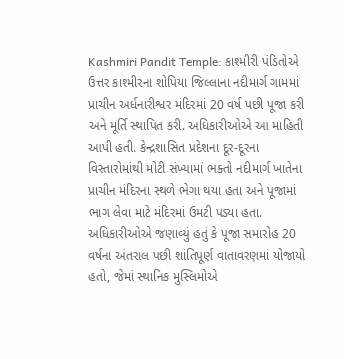Kashmiri Pandit Temple: કાશ્મીરી પંડિતોએ ઉત્તર કાશ્મીરના શોપિયા જિલ્લાના નદીમાર્ગ ગામમાં પ્રાચીન અર્ધનારીશ્વર મંદિરમાં 20 વર્ષ પછી પૂજા કરી અને મૂર્તિ સ્થાપિત કરી. અધિકારીઓએ આ માહિતી આપી હતી. કેન્દ્રશાસિત પ્રદેશના દૂર-દૂરના વિસ્તારોમાંથી મોટી સંખ્યામાં ભક્તો નદીમાર્ગ ખાતેના પ્રાચીન મંદિરના સ્થળે ભેગા થયા હતા અને પૂજામાં ભાગ લેવા માટે મંદિરમાં ઉમટી પડ્યા હતા. અધિકારીઓએ જણાવ્યું હતું કે પૂજા સમારોહ 20 વર્ષના અંતરાલ પછી શાંતિપૂર્ણ વાતાવરણમાં યોજાયો હતો, જેમાં સ્થાનિક મુસ્લિમોએ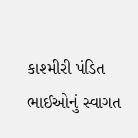કાશ્મીરી પંડિત ભાઈઓનું સ્વાગત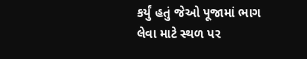કર્યું હતું જેઓ પૂજામાં ભાગ લેવા માટે સ્થળ પર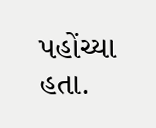પહોંચ્યા હતા.